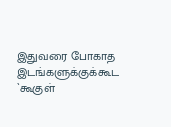இதுவரை போகாத இடங்களுக்குக்கூட `கூகுள்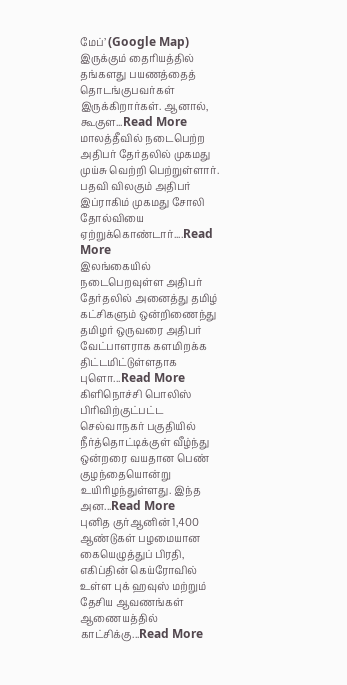மேப்’ (Google Map) இருக்கும் தைரியத்தில் தங்களது பயணத்தைத் தொடங்குபவர்கள் இருக்கிறார்கள். ஆனால், கூகுள...Read More
மாலத்தீவில் நடைபெற்ற அதிபர் தேர்தலில் முகமது முய்சு வெற்றி பெற்றுள்ளார். பதவி விலகும் அதிபர் இப்ராகிம் முகமது சோலி தோல்வியை ஏற்றுக்கொண்டார்....Read More
இலங்கையில் நடைபெறவுள்ள அதிபர் தேர்தலில் அனைத்து தமிழ் கட்சிகளும் ஒன்றிணைந்து தமிழர் ஒருவரை அதிபர் வேட்பாளராக களமிறக்க திட்டமிட்டுள்ளதாக புளொ...Read More
கிளிநொச்சி பொலிஸ் பிரிவிற்குட்பட்ட செல்வாநகர் பகுதியில் நீர்த்தொட்டிக்குள் வீழ்ந்து ஒன்றரை வயதான பெண் குழந்தையொன்று உயிரிழந்துள்ளது. இந்த அன...Read More
புனித குர்ஆனின் 1,400 ஆண்டுகள் பழமையான கையெழுத்துப் பிரதி, எகிப்தின் கெய்ரோவில் உள்ள புக் ஹவுஸ் மற்றும் தேசிய ஆவணங்கள் ஆணையத்தில் காட்சிக்கு...Read More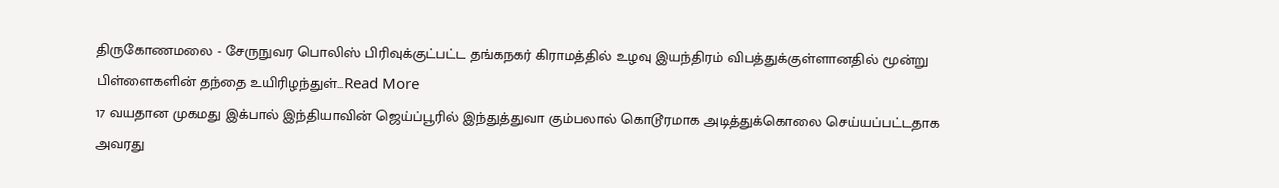திருகோணமலை - சேருநுவர பொலிஸ் பிரிவுக்குட்பட்ட தங்கநகர் கிராமத்தில் உழவு இயந்திரம் விபத்துக்குள்ளானதில் மூன்று பிள்ளைகளின் தந்தை உயிரிழந்துள்...Read More
17 வயதான முகமது இக்பால் இந்தியாவின் ஜெய்ப்பூரில் இந்துத்துவா கும்பலால் கொடூரமாக அடித்துக்கொலை செய்யப்பட்டதாக அவரது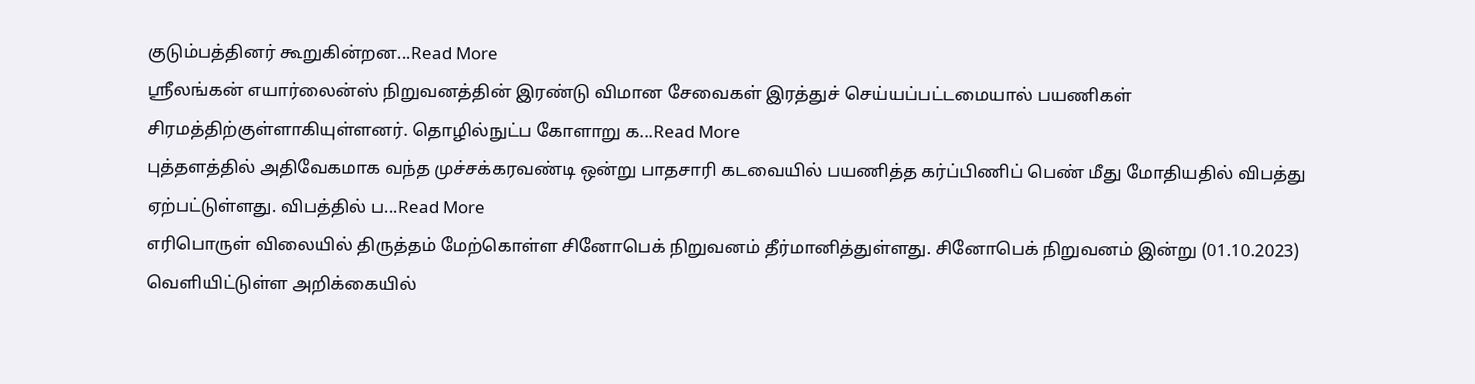குடும்பத்தினர் கூறுகின்றன...Read More
ஸ்ரீலங்கன் எயார்லைன்ஸ் நிறுவனத்தின் இரண்டு விமான சேவைகள் இரத்துச் செய்யப்பட்டமையால் பயணிகள் சிரமத்திற்குள்ளாகியுள்ளனர். தொழில்நுட்ப கோளாறு க...Read More
புத்தளத்தில் அதிவேகமாக வந்த முச்சக்கரவண்டி ஒன்று பாதசாரி கடவையில் பயணித்த கர்ப்பிணிப் பெண் மீது மோதியதில் விபத்து ஏற்பட்டுள்ளது. விபத்தில் ப...Read More
எரிபொருள் விலையில் திருத்தம் மேற்கொள்ள சினோபெக் நிறுவனம் தீர்மானித்துள்ளது. சினோபெக் நிறுவனம் இன்று (01.10.2023) வெளியிட்டுள்ள அறிக்கையில்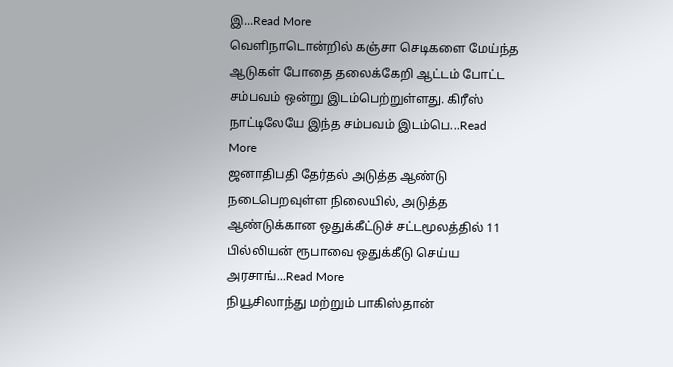இ...Read More
வெளிநாடொன்றில் கஞ்சா செடிகளை மேய்ந்த ஆடுகள் போதை தலைக்கேறி ஆட்டம் போட்ட சம்பவம் ஒன்று இடம்பெற்றுள்ளது. கிரீஸ் நாட்டிலேயே இந்த சம்பவம் இடம்பெ...Read More
ஜனாதிபதி தேர்தல் அடுத்த ஆண்டு நடைபெறவுள்ள நிலையில், அடுத்த ஆண்டுக்கான ஒதுக்கீட்டுச் சட்டமூலத்தில் 11 பில்லியன் ரூபாவை ஒதுக்கீடு செய்ய அரசாங்...Read More
நியூசிலாந்து மற்றும் பாகிஸ்தான்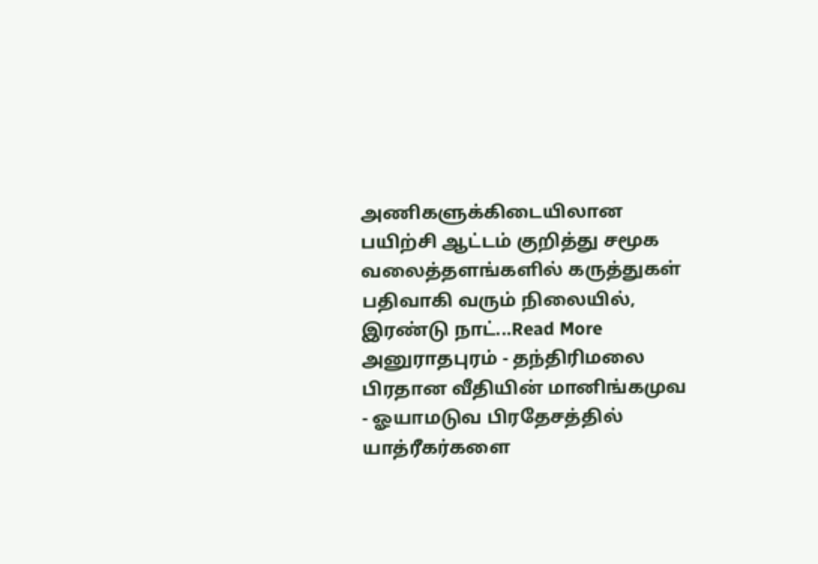அணிகளுக்கிடையிலான பயிற்சி ஆட்டம் குறித்து சமூக வலைத்தளங்களில் கருத்துகள் பதிவாகி வரும் நிலையில், இரண்டு நாட்...Read More
அனுராதபுரம் - தந்திரிமலை பிரதான வீதியின் மானிங்கமுவ - ஓயாமடுவ பிரதேசத்தில் யாத்ரீகர்களை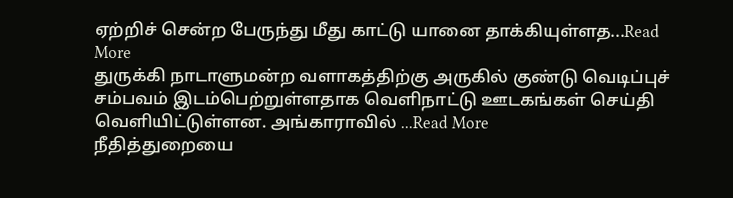ஏற்றிச் சென்ற பேருந்து மீது காட்டு யானை தாக்கியுள்ளத...Read More
துருக்கி நாடாளுமன்ற வளாகத்திற்கு அருகில் குண்டு வெடிப்புச் சம்பவம் இடம்பெற்றுள்ளதாக வெளிநாட்டு ஊடகங்கள் செய்தி வெளியிட்டுள்ளன. அங்காராவில் ...Read More
நீதித்துறையை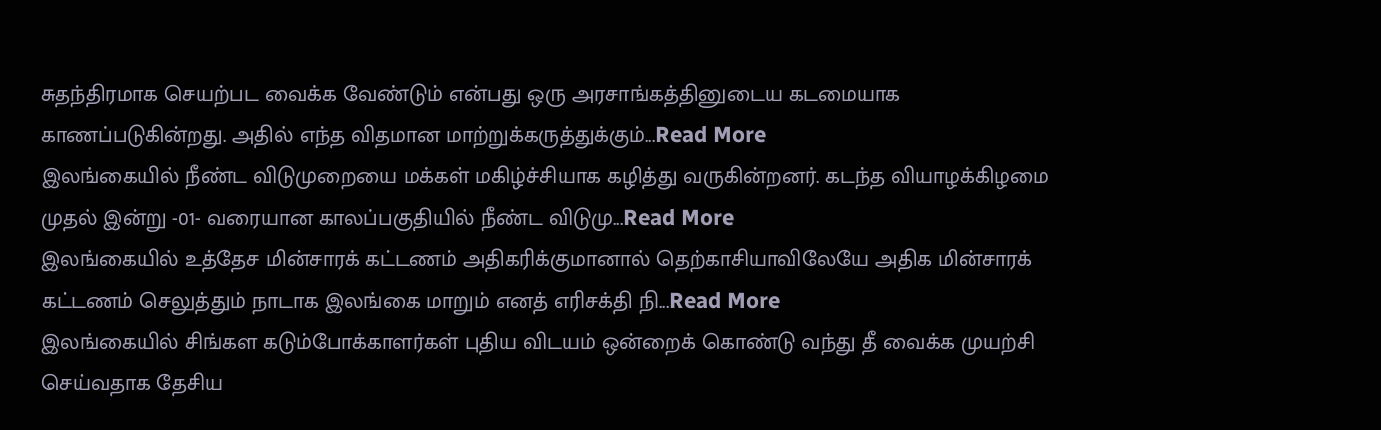சுதந்திரமாக செயற்பட வைக்க வேண்டும் என்பது ஒரு அரசாங்கத்தினுடைய கடமையாக காணப்படுகின்றது. அதில் எந்த விதமான மாற்றுக்கருத்துக்கும்...Read More
இலங்கையில் நீண்ட விடுமுறையை மக்கள் மகிழ்ச்சியாக கழித்து வருகின்றனர். கடந்த வியாழக்கிழமை முதல் இன்று -01- வரையான காலப்பகுதியில் நீண்ட விடுமு...Read More
இலங்கையில் உத்தேச மின்சாரக் கட்டணம் அதிகரிக்குமானால் தெற்காசியாவிலேயே அதிக மின்சாரக் கட்டணம் செலுத்தும் நாடாக இலங்கை மாறும் எனத் எரிசக்தி நி...Read More
இலங்கையில் சிங்கள கடும்போக்காளர்கள் புதிய விடயம் ஒன்றைக் கொண்டு வந்து தீ வைக்க முயற்சி செய்வதாக தேசிய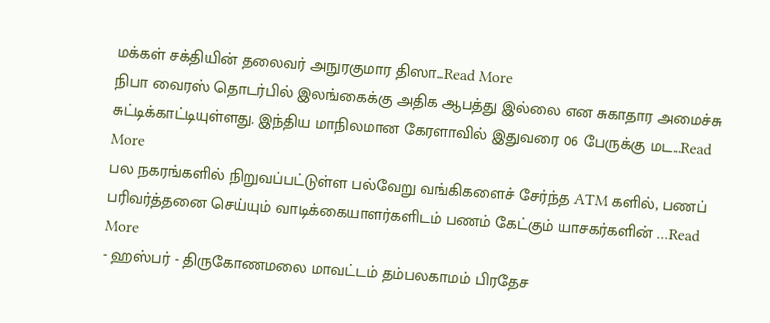மக்கள் சக்தியின் தலைவர் அநுரகுமார திஸா...Read More
நிபா வைரஸ் தொடர்பில் இலங்கைக்கு அதிக ஆபத்து இல்லை என சுகாதார அமைச்சு சுட்டிக்காட்டியுள்ளது. இந்திய மாநிலமான கேரளாவில் இதுவரை 06 பேருக்கு மட...Read More
பல நகரங்களில் நிறுவப்பட்டுள்ள பல்வேறு வங்கிகளைச் சேர்ந்த ATM களில், பணப் பரிவர்த்தனை செய்யும் வாடிக்கையாளர்களிடம் பணம் கேட்கும் யாசகர்களின் ...Read More
- ஹஸ்பர் - திருகோணமலை மாவட்டம் தம்பலகாமம் பிரதேச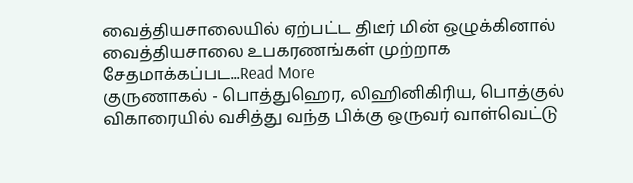வைத்தியசாலையில் ஏற்பட்ட திடீர் மின் ஒழுக்கினால் வைத்தியசாலை உபகரணங்கள் முற்றாக சேதமாக்கப்பட...Read More
குருணாகல் - பொத்துஹெர, லிஹினிகிரிய, பொத்குல் விகாரையில் வசித்து வந்த பிக்கு ஒருவர் வாள்வெட்டு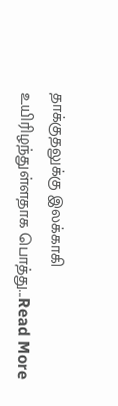தாக்குதலுக்கு இலக்காகி உயிரிழந்துள்ளதாக பொத்து...Read More